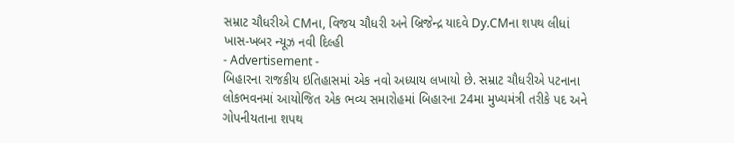સમ્રાટ ચૌધરીએ CMના, વિજય ચૌધરી અને બ્રિજેન્દ્ર યાદવે Dy.CMના શપથ લીધાં
ખાસ-ખબર ન્યૂઝ નવી દિલ્હી
- Advertisement -
બિહારના રાજકીય ઇતિહાસમાં એક નવો અધ્યાય લખાયો છે. સમ્રાટ ચૌધરીએ પટનાના લોકભવનમાં આયોજિત એક ભવ્ય સમારોહમાં બિહારના 24મા મુખ્યમંત્રી તરીકે પદ અને ગોપનીયતાના શપથ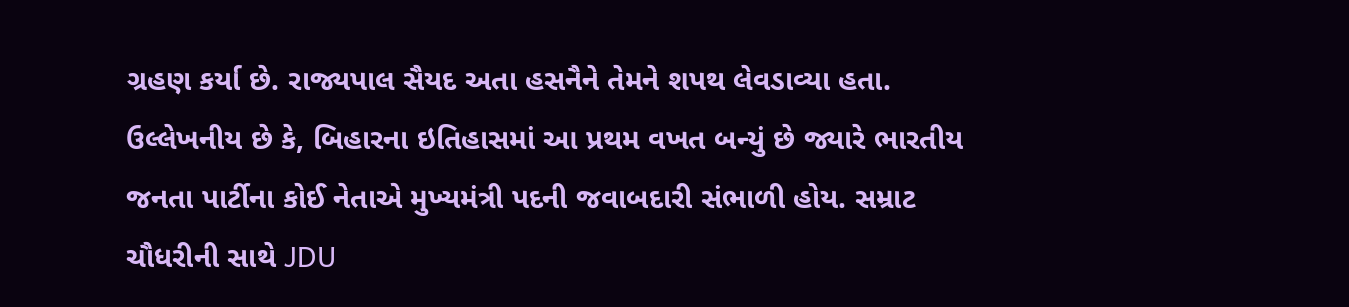ગ્રહણ કર્યા છે. રાજ્યપાલ સૈયદ અતા હસનૈને તેમને શપથ લેવડાવ્યા હતા. ઉલ્લેખનીય છે કે, બિહારના ઇતિહાસમાં આ પ્રથમ વખત બન્યું છે જ્યારે ભારતીય જનતા પાર્ટીના કોઈ નેતાએ મુખ્યમંત્રી પદની જવાબદારી સંભાળી હોય. સમ્રાટ ચૌધરીની સાથે JDU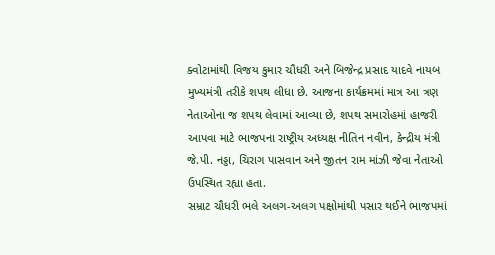ક્વોટામાંથી વિજય કુમાર ચૌધરી અને બિજેન્દ્ર પ્રસાદ યાદવે નાયબ મુખ્યમંત્રી તરીકે શપથ લીધા છે. આજના કાર્યક્રમમાં માત્ર આ ત્રણ નેતાઓના જ શપથ લેવામાં આવ્યા છે, શપથ સમારોહમાં હાજરી આપવા માટે ભાજપના રાષ્ટ્રીય અધ્યક્ષ નીતિન નવીન, કેન્દ્રીય મંત્રી જે.પી. નડ્ડા, ચિરાગ પાસવાન અને જીતન રામ માંઝી જેવા નેતાઓ ઉપસ્થિત રહ્યા હતા.
સમ્રાટ ચૌધરી ભલે અલગ-અલગ પક્ષોમાંથી પસાર થઈને ભાજપમાં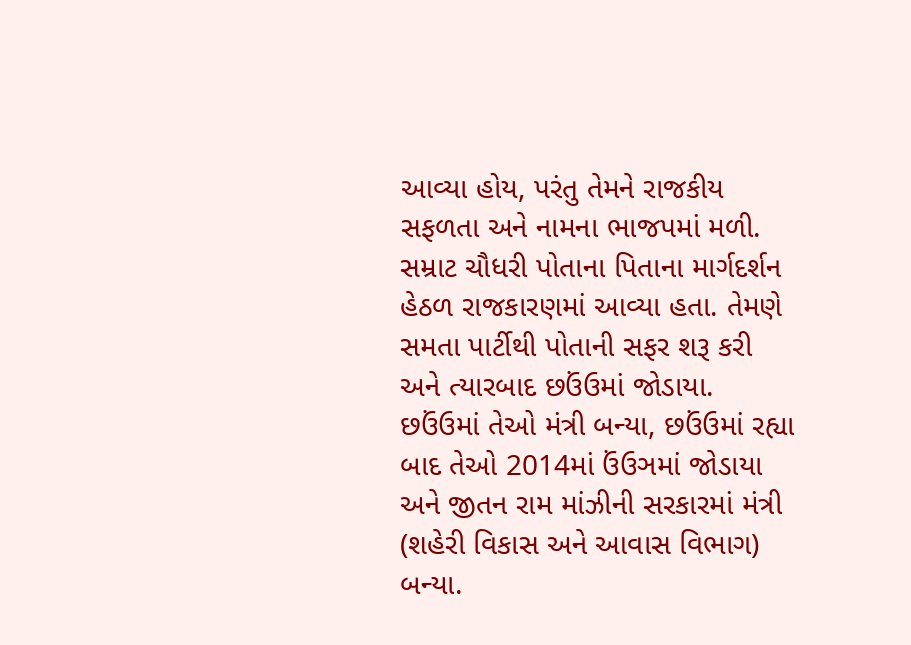આવ્યા હોય, પરંતુ તેમને રાજકીય સફળતા અને નામના ભાજપમાં મળી. સમ્રાટ ચૌધરી પોતાના પિતાના માર્ગદર્શન હેઠળ રાજકારણમાં આવ્યા હતા. તેમણે સમતા પાર્ટીથી પોતાની સફર શરૂ કરી અને ત્યારબાદ છઉંઉમાં જોડાયા. છઉંઉમાં તેઓ મંત્રી બન્યા, છઉંઉમાં રહ્યા બાદ તેઓ 2014માં ઉંઉઞમાં જોડાયા અને જીતન રામ માંઝીની સરકારમાં મંત્રી (શહેરી વિકાસ અને આવાસ વિભાગ) બન્યા.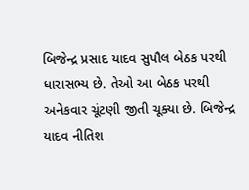બિજેન્દ્ર પ્રસાદ યાદવ સુપૌલ બેઠક પરથી ધારાસભ્ય છે. તેઓ આ બેઠક પરથી અનેકવાર ચૂંટણી જીતી ચૂક્યા છે. બિજેન્દ્ર યાદવ નીતિશ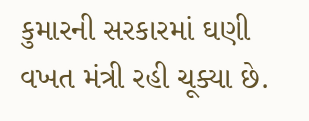કુમારની સરકારમાં ઘણી વખત મંત્રી રહી ચૂક્યા છે.